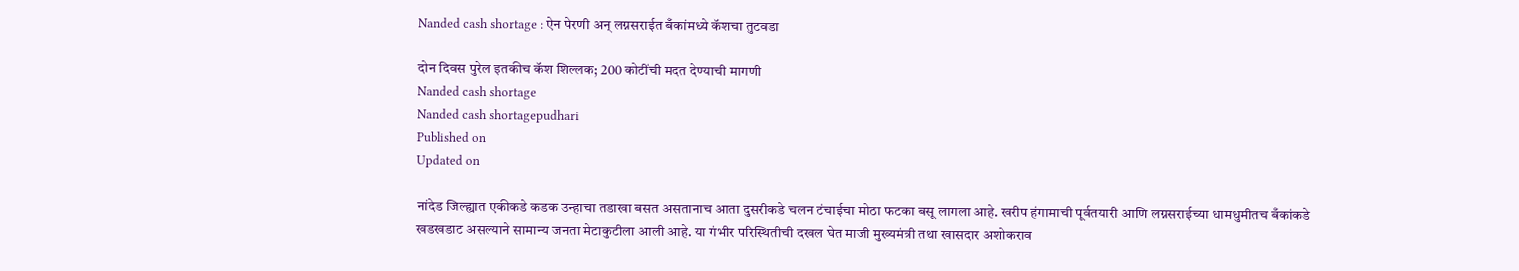Nanded cash shortage : ऐन पेरणी अन्‌‍ लग्नसराईत बँकांमध्ये कॅशचा तुटवडा

दोन दिवस पुरेल इतकीच कॅश शिल्लक; 200 कोटींची मदत देण्याची मागणी
Nanded cash shortage
Nanded cash shortagepudhari
Published on
Updated on

नांदेड जिल्ह्यात एकीकडे कडक उन्हाचा तडाखा बसत असतानाच आता दुसरीकडे चलन टंचाईचा मोठा फटका बसू लागला आहे. खरीप हंगामाची पूर्वतयारी आणि लग्नसराईच्या धामधुमीतच बँकांकडे खडखडाट असल्याने सामान्य जनता मेटाकुटीला आली आहे. या गंभीर परिस्थितीची दखल घेत माजी मुख्यमंत्री तथा खासदार अशोकराव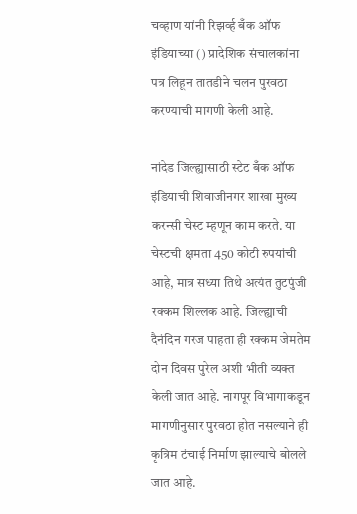चव्हाण यांनी रिझर्व्ह बँक ऑफ इंडियाच्या () प्रादेशिक संचालकांना पत्र लिहून तातडीने चलन पुरवठा करण्याची मागणी केली आहे.

नांदेड जिल्ह्यासाठी स्टेट बँक ऑफ इंडियाची शिवाजीनगर शाखा मुख्य करन्सी चेस्ट म्हणून काम करते. या चेस्टची क्षमता 450 कोटी रुपयांची आहे, मात्र सध्या तिथे अत्यंत तुटपुंजी रक्कम शिल्लक आहे. जिल्ह्याची दैनंदिन गरज पाहता ही रक्कम जेमतेम दोन दिवस पुरेल अशी भीती व्यक्त केली जात आहे. नागपूर विभागाकडून मागणीनुसार पुरवठा होत नसल्याने ही कृत्रिम टंचाई निर्माण झाल्याचे बोलले जात आहे.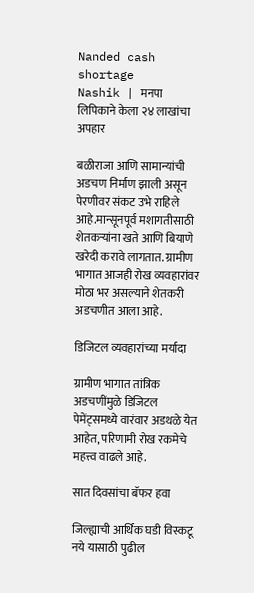Nanded cash shortage
Nashik | मनपा लिपिकाने केला २४ लाखांचा अपहार

बळीराजा आणि सामान्यांची अडचण निर्माण झाली असून पेरणीवर संकट उभे राहिले आहे.मान्सूनपूर्व मशागतीसाठी शेतकऱ्यांना खते आणि बियाणे खरेदी करावे लागतात. ग्रामीण भागात आजही रोख व्यवहारांवर मोठा भर असल्याने शेतकरी अडचणीत आला आहे.

डिजिटल व्यवहारांच्या मर्यादा

ग्रामीण भागात तांत्रिक अडचणींमुळे डिजिटल पेमेंट्समध्ये वारंवार अडथळे येत आहेत, परिणामी रोख रकमेचे महत्त्व वाढले आहे.

सात दिवसांचा बॅफर हवा

जिल्ह्याची आर्थिक घडी विस्कटू नये यासाठी पुढील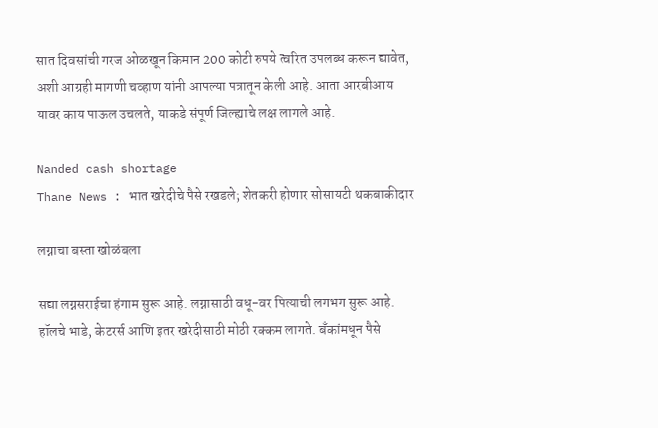सात दिवसांची गरज ओळखून किमान 200 कोटी रुपये त्वरित उपलब्ध करून द्यावेत, अशी आग्रही मागणी चव्हाण यांनी आपल्या पत्रातून केली आहे. आता आरबीआय यावर काय पाऊल उचलते, याकडे संपूर्ण जिल्ह्याचे लक्ष लागले आहे.

Nanded cash shortage
Thane News : भात खरेदीचे पैसे रखडले; शेतकरी होणार सोसायटी थकबाकीदार

लग्नाचा बस्ता खोळंबला

सद्या लग्नसराईचा हंगाम सुरू आहे. लग्नासाठी वधू-वर पित्याची लगभग सुरू आहे. हॉलचे भाडे, केटरर्स आणि इतर खरेदीसाठी मोठी रक्कम लागते. बँकांमधून पैसे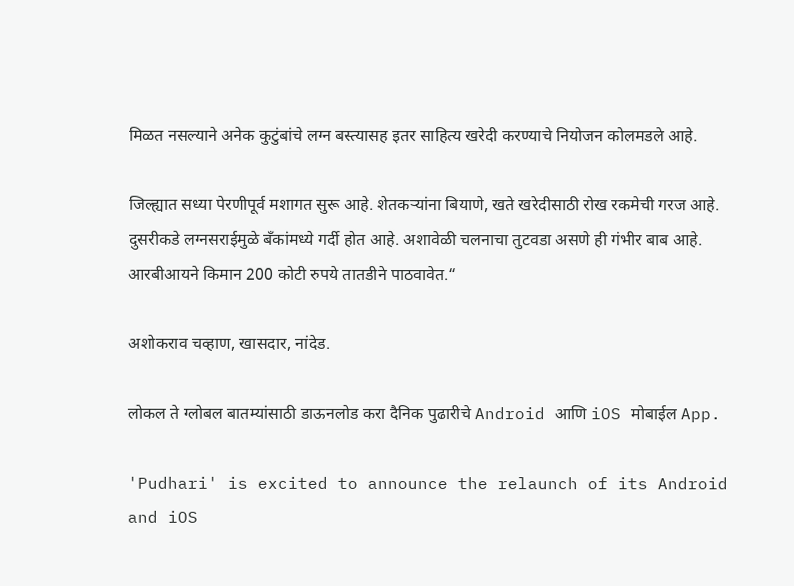मिळत नसल्याने अनेक कुटुंबांचे लग्न बस्त्यासह इतर साहित्य खरेदी करण्याचे नियोजन कोलमडले आहे.

जिल्ह्यात सध्या पेरणीपूर्व मशागत सुरू आहे. शेतकऱ्यांना बियाणे, खते खरेदीसाठी रोख रकमेची गरज आहे. दुसरीकडे लग्नसराईमुळे बँकांमध्ये गर्दी होत आहे. अशावेळी चलनाचा तुटवडा असणे ही गंभीर बाब आहे. आरबीआयने किमान 200 कोटी रुपये तातडीने पाठवावेत.“

अशोकराव चव्हाण, खासदार, नांदेड.

लोकल ते ग्लोबल बातम्यांसाठी डाऊनलोड करा दैनिक पुढारीचे Android आणि iOS मोबाईल App.

'Pudhari' is excited to announce the relaunch of its Android and iOS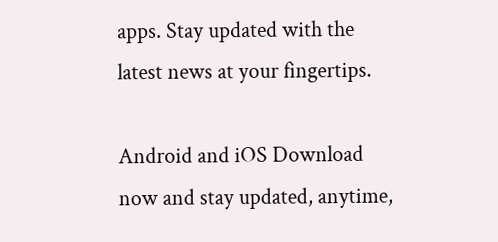apps. Stay updated with the latest news at your fingertips.

Android and iOS Download now and stay updated, anytime,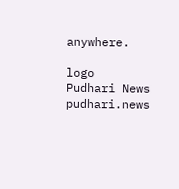anywhere.

logo
Pudhari News
pudhari.news